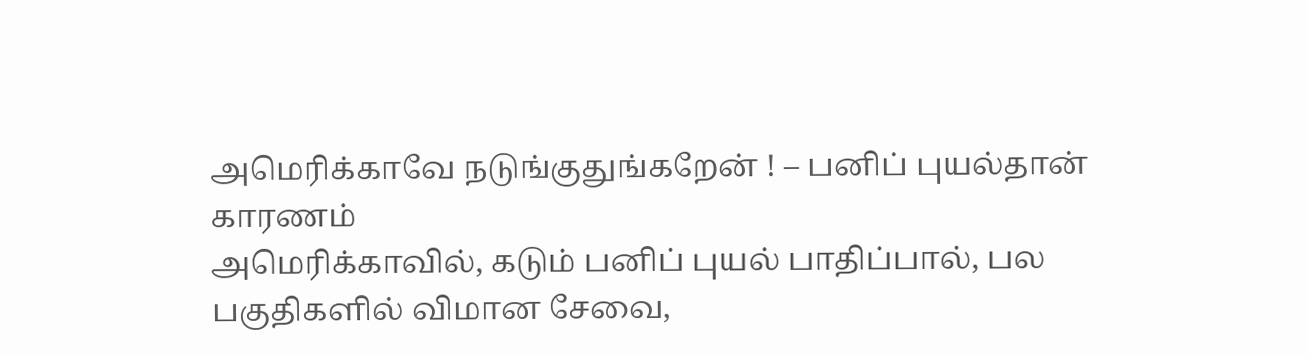அமெரிக்காவே நடுங்குதுங்கறேன் ! – பனிப் புயல்தான் காரணம்
அமெரிக்காவில், கடும் பனிப் புயல் பாதிப்பால், பல பகுதிகளில் விமான சேவை,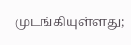முடங்கியுள்ளது;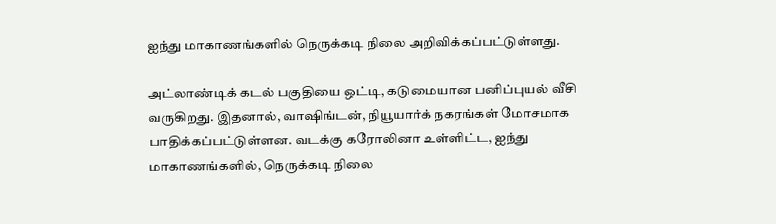ஐந்து மாகாணங்களில் நெருக்கடி நிலை அறிவிக்கப்பட்டுள்ளது.

அட்லாண்டிக் கடல் பகுதியை ஒட்டி, கடுமையான பனிப்புயல் வீசி வருகிறது. இதனால், வாஷிங்டன், நியூயார்க் நகரங்கள் மோசமாக பாதிக்கப்பட்டுள்ளன. வடக்கு கரோலினா உள்ளிட்ட, ஐந்து மாகாணங்களில், நெருக்கடி நிலை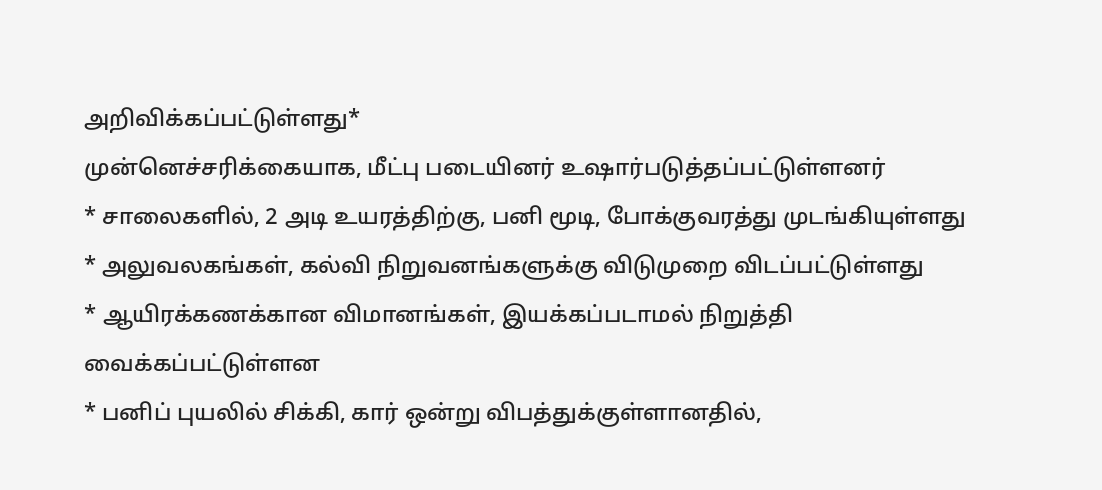அறிவிக்கப்பட்டுள்ளது*
முன்னெச்சரிக்கையாக, மீட்பு படையினர் உஷார்படுத்தப்பட்டுள்ளனர்
* சாலைகளில், 2 அடி உயரத்திற்கு, பனி மூடி, போக்குவரத்து முடங்கியுள்ளது
* அலுவலகங்கள், கல்வி நிறுவனங்களுக்கு விடுமுறை விடப்பட்டுள்ளது
* ஆயிரக்கணக்கான விமானங்கள், இயக்கப்படாமல் நிறுத்தி வைக்கப்பட்டுள்ளன
* பனிப் புயலில் சிக்கி, கார் ஒன்று விபத்துக்குள்ளானதில்,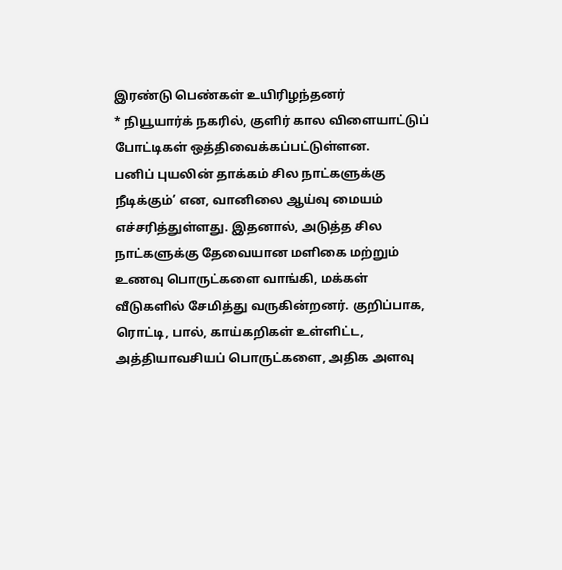இரண்டு பெண்கள் உயிரிழந்தனர்
* நியூயார்க் நகரில், குளிர் கால விளையாட்டுப் போட்டிகள் ஒத்திவைக்கப்பட்டுள்ளன.
பனிப் புயலின் தாக்கம் சில நாட்களுக்கு நீடிக்கும்’ என, வானிலை ஆய்வு மையம் எச்சரித்துள்ளது. இதனால், அடுத்த சில நாட்களுக்கு தேவையான மளிகை மற்றும் உணவு பொருட்களை வாங்கி, மக்கள் வீடுகளில் சேமித்து வருகின்றனர். குறிப்பாக, ரொட்டி, பால், காய்கறிகள் உள்ளிட்ட, அத்தியாவசியப் பொருட்களை, அதிக அளவு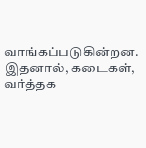வாங்கப்படுகின்றன. இதனால், கடைகள், வர்த்தக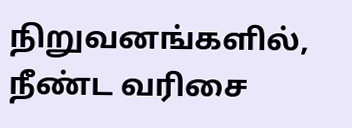நிறுவனங்களில், நீண்ட வரிசை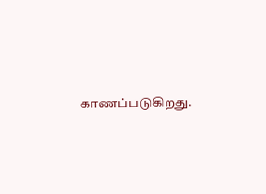காணப்படுகிறது.